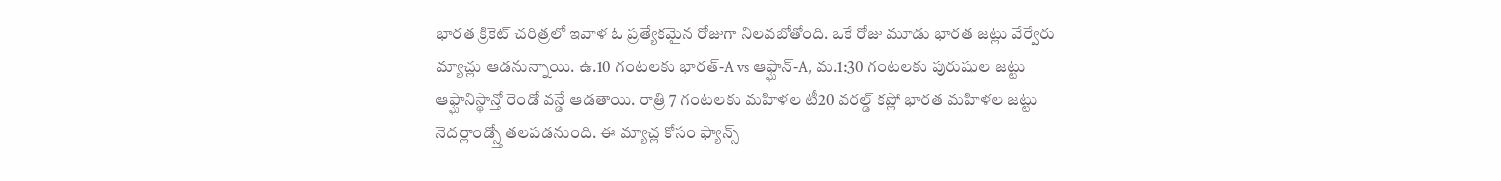భారత క్రికెట్ చరిత్రలో ఇవాళ ఓ ప్రత్యేకమైన రోజుగా నిలవబోతోంది. ఒకే రోజు మూడు భారత జట్లు వేర్వేరు మ్యాచ్లు ఆడనున్నాయి. ఉ.10 గంటలకు భారత్-A vs ఆఫ్ఘాన్-A, మ.1:30 గంటలకు పురుషుల జట్టు ఆఫ్ఘానిస్థాన్తో రెండో వన్డే ఆడతాయి. రాత్రి 7 గంటలకు మహిళల టీ20 వరల్డ్ కప్లో భారత మహిళల జట్టు నెదర్లాండ్స్తో తలపడనుంది. ఈ మ్యాచ్ల కోసం ఫ్యాన్స్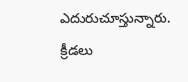ఎదురుచూస్తున్నారు.
క్రీడలు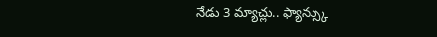నేడు 3 మ్యాచ్లు.. ఫ్యాన్స్కు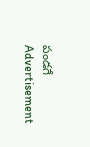పండగే
Advertisement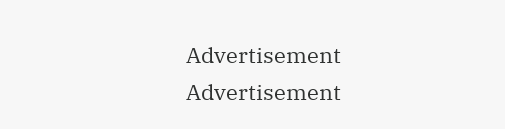Advertisement
Advertisement